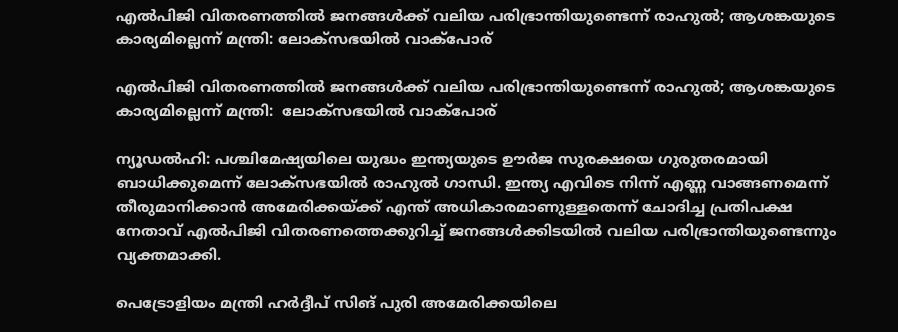എല്‍പിജി വിതരണത്തില്‍ ജനങ്ങള്‍ക്ക് വലിയ പരിഭ്രാന്തിയുണ്ടെന്ന് രാഹുല്‍; ആശങ്കയുടെ കാര്യമില്ലെന്ന് മന്ത്രി: ലോക്‌സഭയില്‍ വാക്‌പോര്

എല്‍പിജി വിതരണത്തില്‍ ജനങ്ങള്‍ക്ക് വലിയ പരിഭ്രാന്തിയുണ്ടെന്ന് രാഹുല്‍; ആശങ്കയുടെ കാര്യമില്ലെന്ന് മന്ത്രി:  ലോക്‌സഭയില്‍ വാക്‌പോര്

ന്യൂഡല്‍ഹി: പശ്ചിമേഷ്യയിലെ യുദ്ധം ഇന്ത്യയുടെ ഊര്‍ജ സുരക്ഷയെ ഗുരുതരമായി ബാധിക്കുമെന്ന് ലോക്‌സഭയില്‍ രാഹുല്‍ ഗാന്ധി. ഇന്ത്യ എവിടെ നിന്ന് എണ്ണ വാങ്ങണമെന്ന് തീരുമാനിക്കാന്‍ അമേരിക്കയ്ക്ക് എന്ത് അധികാരമാണുള്ളതെന്ന് ചോദിച്ച പ്രതിപക്ഷ നേതാവ് എല്‍പിജി വിതരണത്തെക്കുറിച്ച് ജനങ്ങള്‍ക്കിടയില്‍ വലിയ പരിഭ്രാന്തിയുണ്ടെന്നും വ്യക്തമാക്കി.

പെട്രോളിയം മന്ത്രി ഹര്‍ദ്ദീപ് സിങ് പുരി അമേരിക്കയിലെ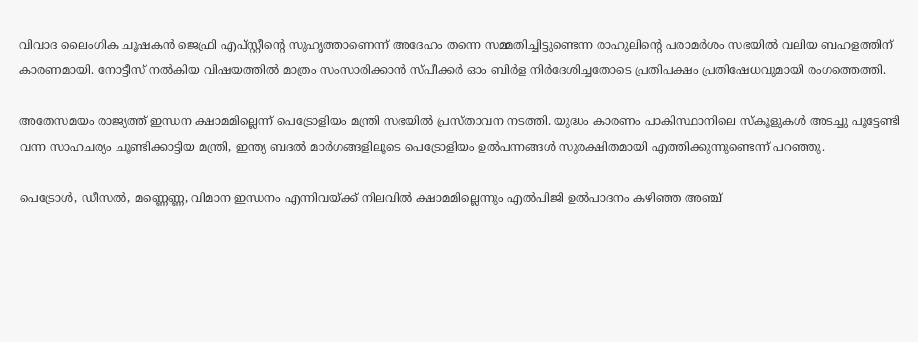വിവാദ ലൈംഗിക ചൂഷകന്‍ ജെഫ്രി എപ്സ്റ്റീന്റെ സുഹൃത്താണെന്ന് അദേഹം തന്നെ സമ്മതിച്ചിട്ടുണ്ടെന്ന രാഹുലിന്റെ പരാമര്‍ശം സഭയില്‍ വലിയ ബഹളത്തിന് കാരണമായി. നോട്ടീസ് നല്‍കിയ വിഷയത്തില്‍ മാത്രം സംസാരിക്കാന്‍ സ്പീക്കര്‍ ഓം ബിര്‍ള നിര്‍ദേശിച്ചതോടെ പ്രതിപക്ഷം പ്രതിഷേധവുമായി രംഗത്തെത്തി.

അതേസമയം രാജ്യത്ത് ഇന്ധന ക്ഷാമമില്ലെന്ന് പെട്രോളിയം മന്ത്രി സഭയില്‍ പ്രസ്താവന നടത്തി. യുദ്ധം കാരണം പാകിസ്ഥാനിലെ സ്‌കൂളുകള്‍ അടച്ചു പൂട്ടേണ്ടി വന്ന സാഹചര്യം ചൂണ്ടിക്കാട്ടിയ മന്ത്രി, ഇന്ത്യ ബദല്‍ മാര്‍ഗങ്ങളിലൂടെ പെട്രോളിയം ഉല്‍പന്നങ്ങള്‍ സുരക്ഷിതമായി എത്തിക്കുന്നുണ്ടെന്ന് പറഞ്ഞു.

പെട്രോള്‍, ഡീസല്‍, മണ്ണെണ്ണ, വിമാന ഇന്ധനം എന്നിവയ്ക്ക് നിലവില്‍ ക്ഷാമമില്ലെന്നും എല്‍പിജി ഉല്‍പാദനം കഴിഞ്ഞ അഞ്ച്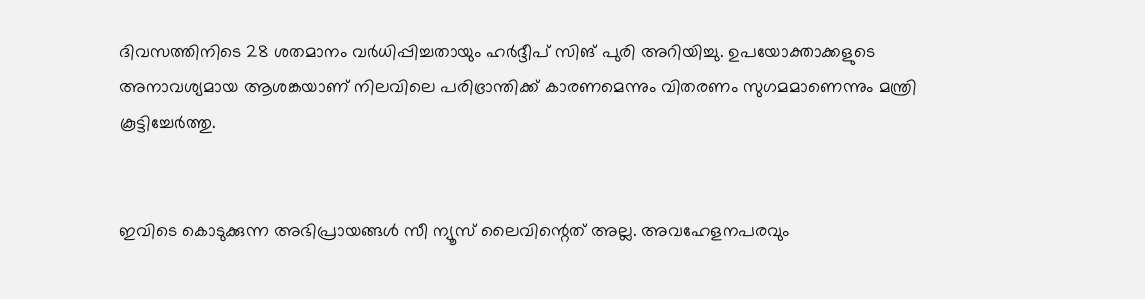ദിവസത്തിനിടെ 28 ശതമാനം വര്‍ധിപ്പിച്ചതായും ഹര്‍ദ്ദീപ് സിങ് പുരി അറിയിച്ചു. ഉപയോക്താക്കളുടെ അനാവശ്യമായ ആശങ്കയാണ് നിലവിലെ പരിഭ്രാന്തിക്ക് കാരണമെന്നും വിതരണം സുഗമമാണെന്നും മന്ത്രി കൂട്ടിച്ചേര്‍ത്തു.


ഇവിടെ കൊടുക്കുന്ന അഭിപ്രായങ്ങള്‍ സീ ന്യൂസ് ലൈവിന്റെത് അല്ല. അവഹേളനപരവും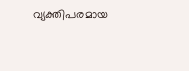വ്യക്തിപരമായ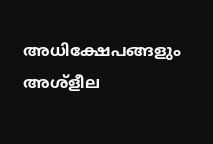അധിക്ഷേപങ്ങളും അശ്‌ളീല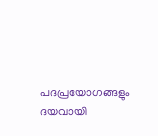പദപ്രയോഗങ്ങളും ദയവായി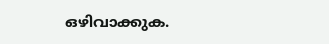ഒഴിവാക്കുക.